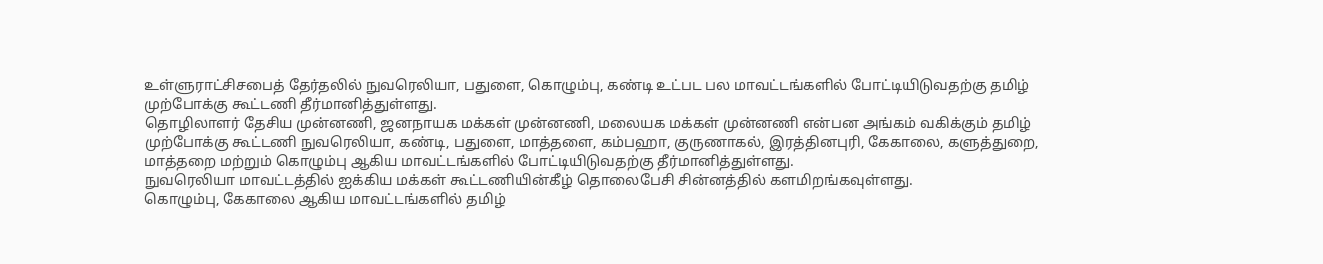உள்ளுராட்சிசபைத் தேர்தலில் நுவரெலியா, பதுளை, கொழும்பு, கண்டி உட்பட பல மாவட்டங்களில் போட்டியிடுவதற்கு தமிழ் முற்போக்கு கூட்டணி தீர்மானித்துள்ளது.
தொழிலாளர் தேசிய முன்னணி, ஜனநாயக மக்கள் முன்னணி, மலையக மக்கள் முன்னணி என்பன அங்கம் வகிக்கும் தமிழ் முற்போக்கு கூட்டணி நுவரெலியா, கண்டி, பதுளை, மாத்தளை, கம்பஹா, குருணாகல், இரத்தினபுரி, கேகாலை, களுத்துறை, மாத்தறை மற்றும் கொழும்பு ஆகிய மாவட்டங்களில் போட்டியிடுவதற்கு தீர்மானித்துள்ளது.
நுவரெலியா மாவட்டத்தில் ஐக்கிய மக்கள் கூட்டணியின்கீழ் தொலைபேசி சின்னத்தில் களமிறங்கவுள்ளது.
கொழும்பு, கேகாலை ஆகிய மாவட்டங்களில் தமிழ்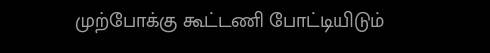முற்போக்கு கூட்டணி போட்டியிடும்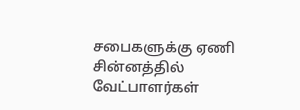சபைகளுக்கு ஏணி சின்னத்தில் வேட்பாளர்கள்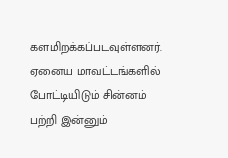களமிறக்கப்படவுள்ளனர். ஏனைய மாவட்டங்களில் போட்டியிடும் சின்னம் பற்றி இன்னும்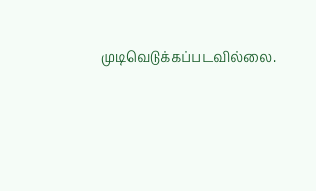முடிவெடுக்கப்படவில்லை.